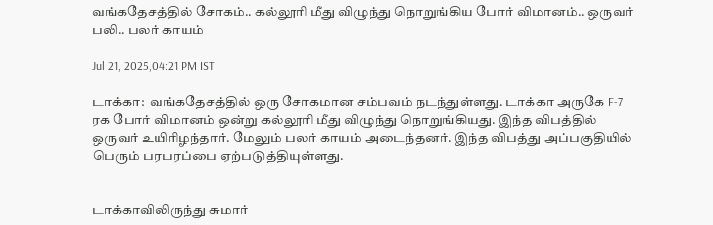வங்கதேசத்தில் சோகம்.. கல்லூரி மீது விழுந்து நொறுங்கிய போர் விமானம்.. ஒருவர் பலி.. பலர் காயம்

Jul 21, 2025,04:21 PM IST

டாக்கா:  வங்கதேசத்தில் ஒரு சோகமான சம்பவம் நடந்துள்ளது. டாக்கா அருகே F-7 ரக போர் விமானம் ஒன்று கல்லூரி மீது விழுந்து நொறுங்கியது. இந்த விபத்தில் ஒருவர் உயிரிழந்தார். மேலும் பலர் காயம் அடைந்தனர். இந்த விபத்து அப்பகுதியில் பெரும் பரபரப்பை ஏற்படுத்தியுள்ளது.


டாக்காவிலிருந்து சுமார்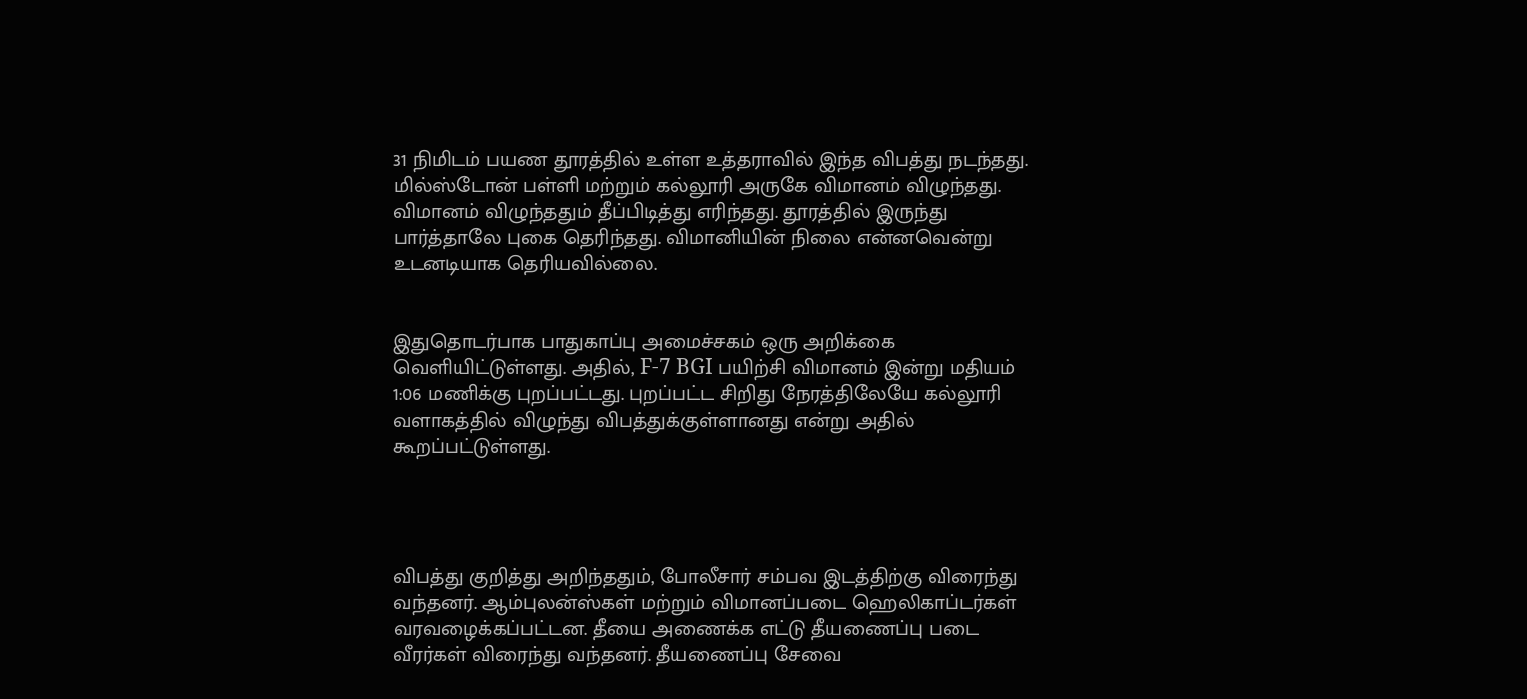31 நிமிடம் பயண தூரத்தில் உள்ள உத்தராவில் இந்த விபத்து நடந்தது. மில்ஸ்டோன் பள்ளி மற்றும் கல்லூரி அருகே விமானம் விழுந்தது. விமானம் விழுந்ததும் தீப்பிடித்து எரிந்தது. தூரத்தில் இருந்து பார்த்தாலே புகை தெரிந்தது. விமானியின் நிலை என்னவென்று உடனடியாக தெரியவில்லை.


இதுதொடர்பாக பாதுகாப்பு அமைச்சகம் ஒரு அறிக்கை வெளியிட்டுள்ளது. அதில், F-7 BGI பயிற்சி விமானம் இன்று மதியம் 1:06 மணிக்கு புறப்பட்டது. புறப்பட்ட சிறிது நேரத்திலேயே கல்லூரி வளாகத்தில் விழுந்து விபத்துக்குள்ளானது என்று அதில் கூறப்பட்டுள்ளது.




விபத்து குறித்து அறிந்ததும், போலீசார் சம்பவ இடத்திற்கு விரைந்து வந்தனர். ஆம்புலன்ஸ்கள் மற்றும் விமானப்படை ஹெலிகாப்டர்கள் வரவழைக்கப்பட்டன. தீயை அணைக்க எட்டு தீயணைப்பு படை வீரர்கள் விரைந்து வந்தனர். தீயணைப்பு சேவை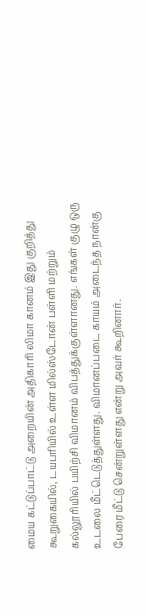மைய கட்டுப்பாட்டு அறையின் அதிகாரி லிமா கானம் இது குறித்து கூறுகையில், டயபரியில் உள்ள மில்ஸ்டோன் பள்ளி மற்றும் கல்லூரியில் பயிற்சி விமானம் விபத்துக்குள்ளானது. எங்கள் குழு ஒரு உடலை மீட்டெடுத்துள்ளது. விமானப்படை காயம் அடைந்த நான்கு பேரை மீட்டு சென்றுள்ளது என்று அவர் கூறினார்.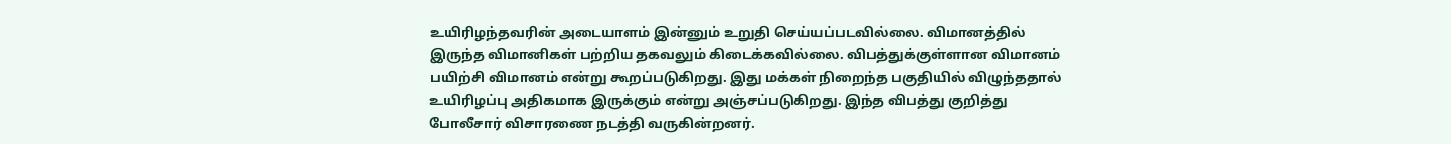உயிரிழந்தவரின் அடையாளம் இன்னும் உறுதி செய்யப்படவில்லை. விமானத்தில் இருந்த விமானிகள் பற்றிய தகவலும் கிடைக்கவில்லை. விபத்துக்குள்ளான விமானம் பயிற்சி விமானம் என்று கூறப்படுகிறது. இது மக்கள் நிறைந்த பகுதியில் விழுந்ததால் உயிரிழப்பு அதிகமாக இருக்கும் என்று அஞ்சப்படுகிறது. இந்த விபத்து குறித்து போலீசார் விசாரணை நடத்தி வருகின்றனர்.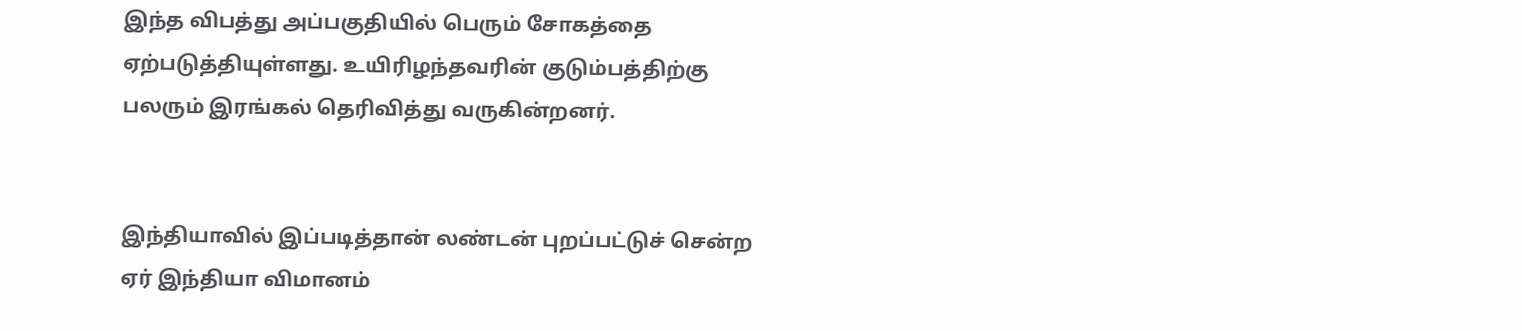இந்த விபத்து அப்பகுதியில் பெரும் சோகத்தை ஏற்படுத்தியுள்ளது. உயிரிழந்தவரின் குடும்பத்திற்கு பலரும் இரங்கல் தெரிவித்து வருகின்றனர்.


இந்தியாவில் இப்படித்தான் லண்டன் புறப்பட்டுச் சென்ற ஏர் இந்தியா விமானம்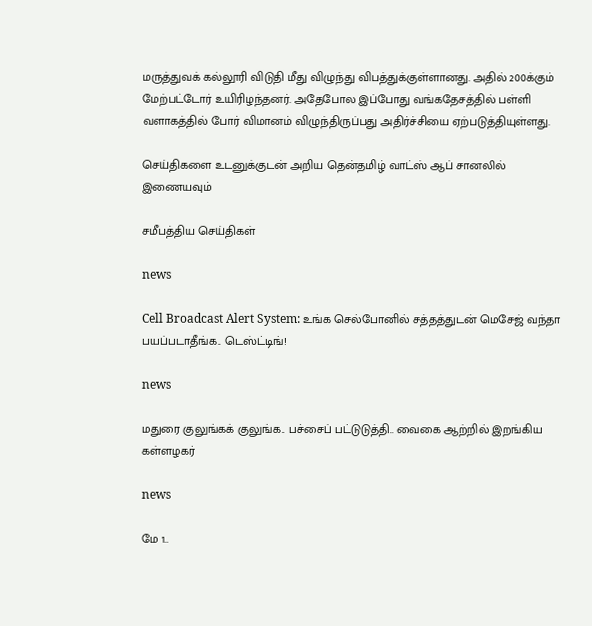மருத்துவக் கல்லூரி விடுதி மீது விழுந்து விபத்துக்குள்ளானது. அதில் 200க்கும் மேற்பட்டோர் உயிரிழந்தனர். அதேபோல இப்போது வங்கதேசத்தில் பள்ளி வளாகத்தில் போர் விமானம் விழுந்திருப்பது அதிர்ச்சியை ஏற்படுத்தியுள்ளது.

செய்திகளை உடனுக்குடன் அறிய தென்தமிழ் வாட்ஸ் ஆப் சானலில் இணையவும்

சமீபத்திய செய்திகள்

news

Cell Broadcast Alert System: உங்க செல்போனில் சத்தத்துடன் மெசேஜ் வந்தா பயப்படாதீங்க.. டெஸ்ட்டிங்!

news

மதுரை குலுங்கக் குலுங்க.. பச்சைப் பட்டுடுத்தி.. வைகை ஆற்றில் இறங்கிய கள்ளழகர்

news

மே 1..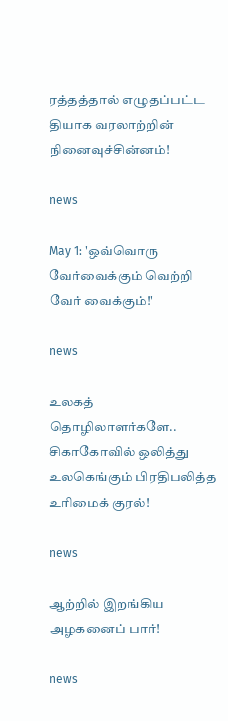ரத்தத்தால் எழுதப்பட்ட தியாக வரலாற்றின் நினைவுச்சின்னம்!

news

May 1: 'ஒவ்வொரு வேர்வைக்கும் வெற்றி வேர் வைக்கும்!'

news

உலகத் தொழிலாளர்களே.. சிகாகோவில் ஒலித்து உலகெங்கும் பிரதிபலித்த உரிமைக் குரல்!

news

ஆற்றில் இறங்கிய அழகனைப் பார்!

news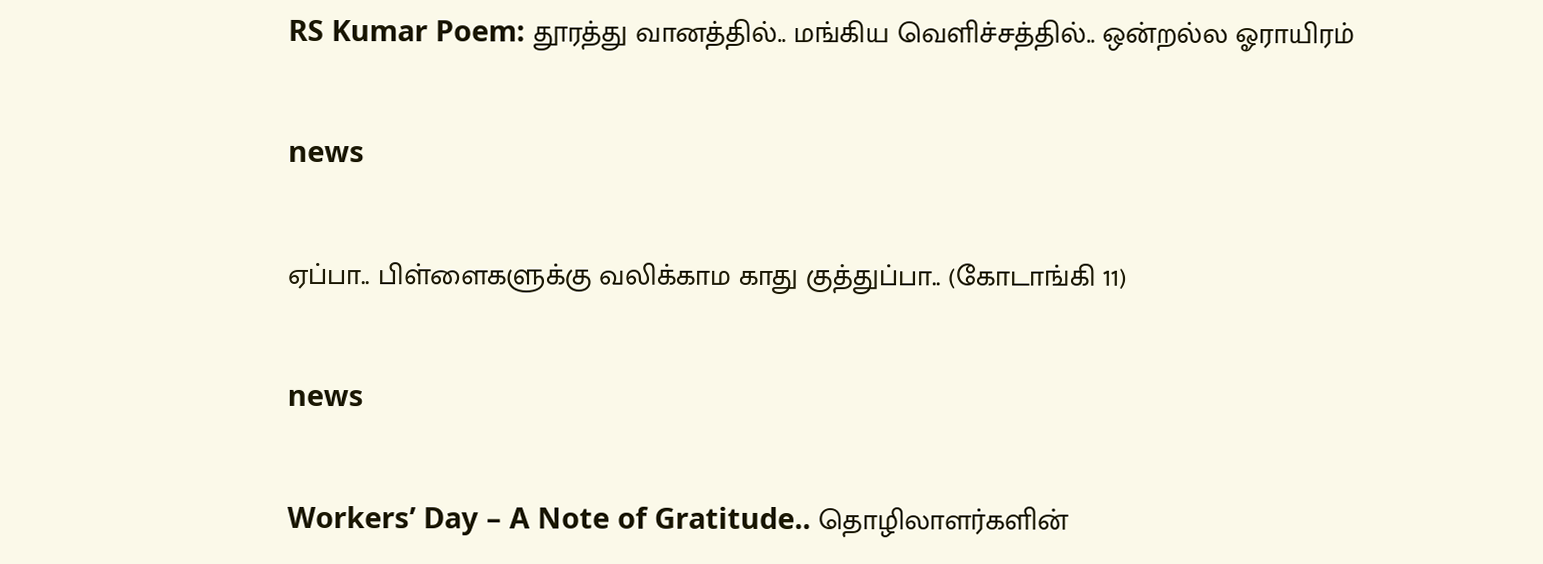RS Kumar Poem: தூரத்து வானத்தில்.. மங்கிய வெளிச்சத்தில்.. ஒன்றல்ல ஓராயிரம்

news

ஏப்பா.. பிள்ளைகளுக்கு வலிக்காம காது குத்துப்பா.. (கோடாங்கி 11)

news

Workers’ Day – A Note of Gratitude.. தொழிலாளர்களின்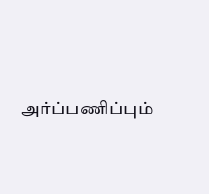அர்ப்பணிப்பும்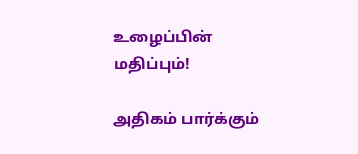உழைப்பின் மதிப்பும்!

அதிகம் பார்க்கும்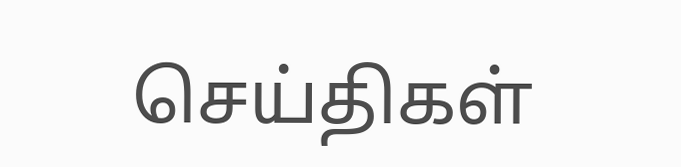செய்திகள்